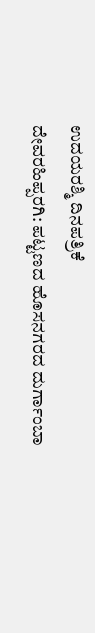ಉದಯರಶ್ಮಿ ದಿನಪತ್ರಿಕೆ
ದೇವರಹಿಪ್ಪರಗಿ: ಪಟ್ಟಣದ ಹೊಸನಗರದ ದುರ್ಗಾಂಬಾ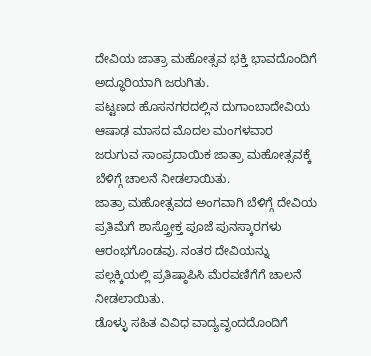ದೇವಿಯ ಜಾತ್ರಾ ಮಹೋತ್ಸವ ಭಕ್ತಿ ಭಾವದೊಂದಿಗೆ ಅದ್ಧೂರಿಯಾಗಿ ಜರುಗಿತು.
ಪಟ್ಟಣದ ಹೊಸನಗರದಲ್ಲಿನ ದುಗಾಂಬಾದೇವಿಯ ಆಷಾಢ ಮಾಸದ ಮೊದಲ ಮಂಗಳವಾರ ಜರುಗುವ ಸಾಂಪ್ರದಾಯಿಕ ಜಾತ್ರಾ ಮಹೋತ್ಸವಕ್ಕೆ ಬೆಳಿಗ್ಗೆ ಚಾಲನೆ ನೀಡಲಾಯಿತು.
ಜಾತ್ರಾ ಮಹೋತ್ಸವದ ಅಂಗವಾಗಿ ಬೆಳಿಗ್ಗೆ ದೇವಿಯ ಪ್ರತಿಮೆಗೆ ಶಾಸ್ತ್ರೋಕ್ತ ಪೂಜೆ ಪುನಸ್ಕಾರಗಳು ಆರಂಭಗೊಂಡವು. ನಂತರ ದೇವಿಯನ್ನು ಪಲ್ಲಕ್ಕಿಯಲ್ಲಿ ಪ್ರತಿಷ್ಠಾಪಿಸಿ ಮೆರವಣಿಗೆಗೆ ಚಾಲನೆ ನೀಡಲಾಯಿತು.
ಡೊಳ್ಳು ಸಹಿತ ವಿವಿಧ ವಾದ್ಯವೃಂದದೊಂದಿಗೆ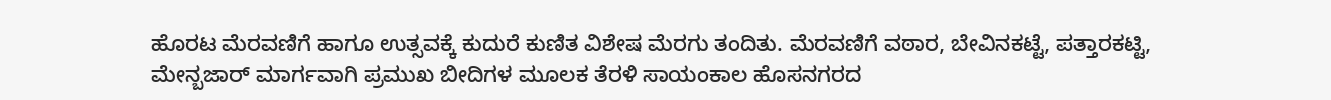ಹೊರಟ ಮೆರವಣಿಗೆ ಹಾಗೂ ಉತ್ಸವಕ್ಕೆ ಕುದುರೆ ಕುಣಿತ ವಿಶೇಷ ಮೆರಗು ತಂದಿತು. ಮೆರವಣಿಗೆ ವಠಾರ, ಬೇವಿನಕಟ್ಟೆ, ಪತ್ತಾರಕಟ್ಟಿ, ಮೇನ್ಬಜಾರ್ ಮಾರ್ಗವಾಗಿ ಪ್ರಮುಖ ಬೀದಿಗಳ ಮೂಲಕ ತೆರಳಿ ಸಾಯಂಕಾಲ ಹೊಸನಗರದ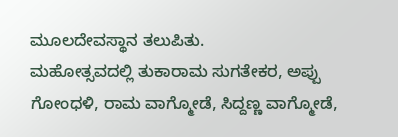ಮೂಲದೇವಸ್ಥಾನ ತಲುಪಿತು.
ಮಹೋತ್ಸವದಲ್ಲಿ ತುಕಾರಾಮ ಸುಗತೇಕರ, ಅಪ್ಪು ಗೋಂಧಳಿ, ರಾಮ ವಾಗ್ಮೋಡೆ, ಸಿದ್ದಣ್ಣ ವಾಗ್ಮೋಡೆ,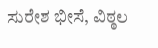ಸುರೇಶ ಭೀಸೆ, ವಿಠ್ಠಲ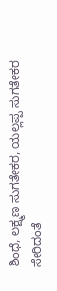ಶಿಂಧೆ, ಲಕ್ಷ್ಮಣ ಸುಗತೇಕರ, ಯಲ್ಲಪ್ಪ ಸುಗತೇಕರ ಸೇರಿದಂತೆ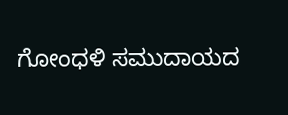ಗೋಂಧಳಿ ಸಮುದಾಯದ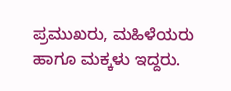ಪ್ರಮುಖರು, ಮಹಿಳೆಯರು ಹಾಗೂ ಮಕ್ಕಳು ಇದ್ದರು.